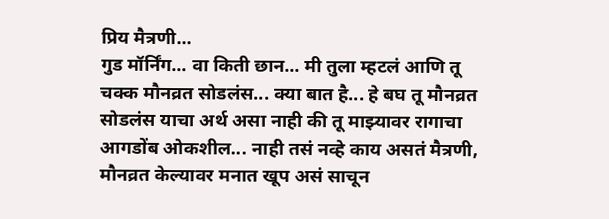प्रिय मैत्रणी...
गुड मॉर्निंग... वा किती छान... मी तुला म्हटलं आणि तू चक्क मौनव्रत सोडलंस... क्या बात है... हे बघ तू मौनव्रत सोडलंस याचा अर्थ असा नाही की तू माझ्यावर रागाचा आगडोंब ओकशील... नाही तसं नव्हे काय असतं मैत्रणी, मौनव्रत केल्यावर मनात खूप असं साचून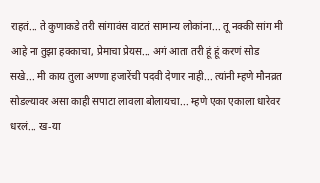राहतं... ते कुणाकडे तरी सांगावंस वाटतं सामान्य लोकांना... तू नक्की सांग मी आहे ना तुझा हक्काचा, प्रेमाचा प्रेयस... अगं आता तरी हूं हूं करणं सोड सखे... मी काय तुला अण्णा हजारेंची पदवी देणार नाही... त्यांनी म्हणे मौनव्रत सोडल्यावर असा काही सपाटा लावला बोलायचा... म्हणे एका एकाला धारेवर धरलं... ख-या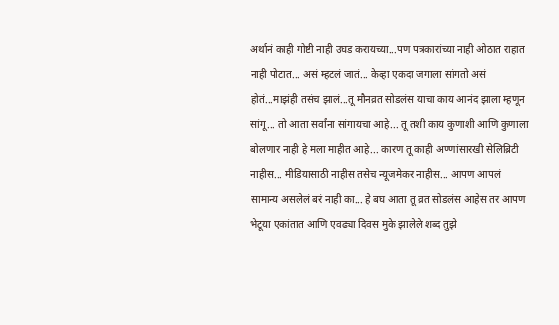अर्थानं काही गोष्टी नाही उघड करायच्या...पण पत्रकारांच्या नाही ओठात राहात नाही पोटात... असं म्हटलं जातं... केव्हा एकदा जगाला सांगतो असं होतं...माझंही तसंच झालं...तू मौनव्रत सोडलंस याचा काय आनंद झाला म्हणून सांगू... तो आता सर्वांना सांगायचा आहे... तू तशी काय कुणाशी आणि कुणाला बोलणार नाही हे मला माहीत आहे... कारण तू काही अण्णांसारखी सेलिब्रिटी नाहीस... मीडियासाठी नाहीस तसेच न्यूजमेकर नाहीस... आपण आपलं सामान्य असलेलं बरं नाही का... हे बघ आता तू व्रत सोडलंस आहेस तर आपण भेटूया एकांतात आणि एवढ्या दिवस मुके झालेले शब्द तुझे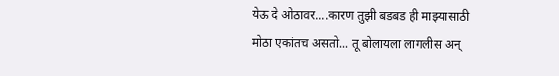येऊ दे ओठावर....कारण तुझी बडबड ही माझ्यासाठी मोठा एकांतच असतो... तू बोलायला लागलीस अन्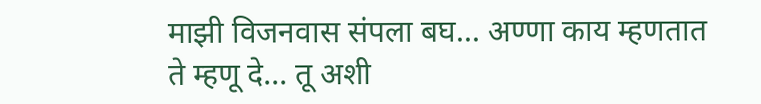माझी विजनवास संपला बघ... अण्णा काय म्हणतात ते म्हणू दे... तू अशी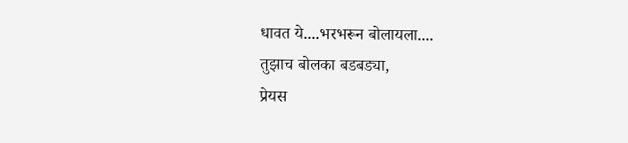धावत ये....भरभरून बोलायला....
तुझाच बोलका बडबड्या,
प्रेयस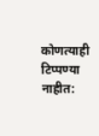कोणत्याही टिप्पण्या नाहीत: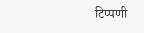टिप्पणी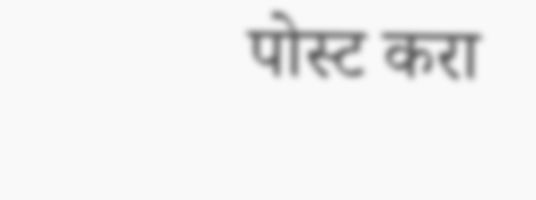पोस्ट करा